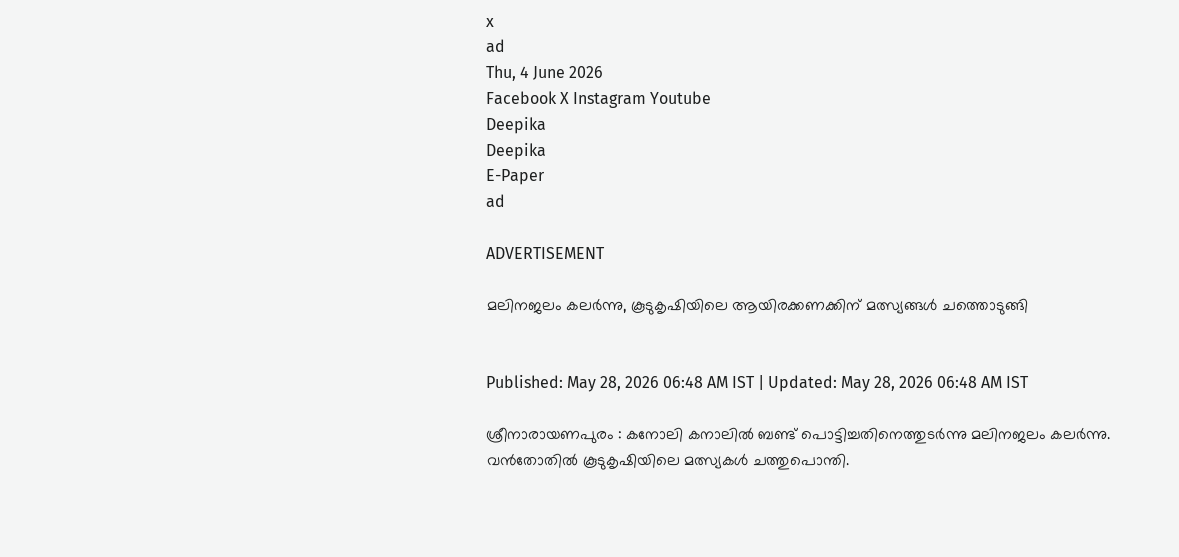x
ad
Thu, 4 June 2026
Facebook X Instagram Youtube
Deepika
Deepika
E-Paper
ad

ADVERTISEMENT

മലിനജലം കലർന്നു, കൂടുകൃഷിയിലെ ആയിരക്കണക്കിന് മത്സ്യങ്ങൾ ചത്തൊടുങ്ങി


Published: May 28, 2026 06:48 AM IST | Updated: May 28, 2026 06:48 AM IST

ശ്രീനാരായണപുരം : കനോലി കനാലിൽ ബണ്ട് പൊട്ടിച്ചതിനെത്തുടർന്നു മലിനജലം കലർന്നു. വൻതോതിൽ കൂടുകൃഷിയിലെ മത്സ്യകൾ ചത്തുപൊന്തി.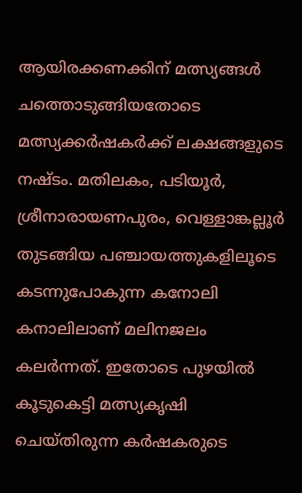ആയിരക്കണക്കിന് മത്സ്യങ്ങൾ ചത്തൊടുങ്ങിയതോടെ മത്സ്യക്കർഷകർക്ക് ലക്ഷങ്ങളുടെ നഷ്ടം. മതിലകം, പടിയൂർ, ശ്രീനാരായണപുരം, വെള്ളാങ്കല്ലൂർ തുടങ്ങിയ പഞ്ചായത്തുകളിലൂടെ കടന്നുപോകുന്ന കനോലി കനാലിലാണ് മലിനജലം കലർന്നത്. ഇതോടെ പുഴയിൽ കൂടുകെട്ടി മത്സ്യകൃഷി ചെയ്തിരുന്ന കർഷകരുടെ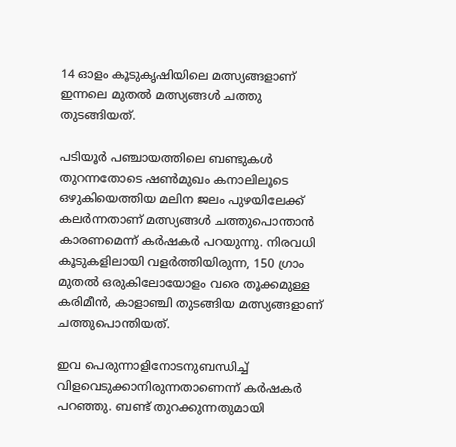14 ഓളം കൂടുകൃഷിയിലെ മത്സ്യങ്ങളാണ് ഇന്നലെ മുതൽ മത്സ്യങ്ങൾ ചത്തു തുടങ്ങിയത്.

പടിയൂർ പഞ്ചായത്തിലെ ബണ്ടുകൾ തുറന്നതോടെ ഷൺമുഖം കനാലിലൂടെ ഒഴുകിയെത്തിയ മലിന ജലം പുഴയിലേക്ക് കലർന്നതാണ് മത്സ്യങ്ങൾ ചത്തുപൊന്താൻ കാരണമെന്ന് കർഷകർ പറയുന്നു. നിരവധി കൂടുകളിലായി വളർത്തിയിരുന്ന, 150 ഗ്രാം മുതൽ ഒരുകിലോയോളം വരെ തൂക്കമുള്ള കരിമീൻ, കാളാഞ്ചി തുടങ്ങിയ മത്സ്യങ്ങളാണ് ചത്തുപൊന്തിയത്.

ഇവ പെരുന്നാളിനോടനുബന്ധിച്ച് വിളവെടുക്കാനിരുന്നതാണെന്ന് കർഷകർ പറഞ്ഞു. ബണ്ട് തുറക്കുന്നതുമായി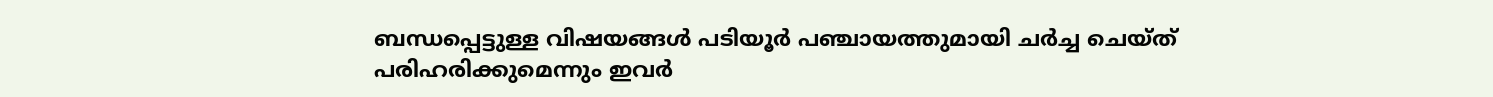ബന്ധപ്പെട്ടുള്ള വിഷയങ്ങൾ പടിയൂർ പഞ്ചായത്തുമായി ചർച്ച ചെയ്ത് പരിഹരിക്കുമെന്നും ഇവർ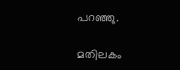പറഞ്ഞു.

മതിലകം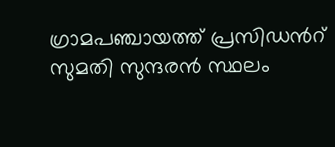ഗ്രാമപഞ്ചായത്ത് പ്രസിഡന്‍റ് സുമതി സുന്ദരൻ സ്ഥലം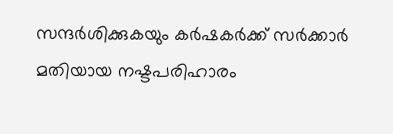സന്ദർശിക്കുകയും കർഷകർക്ക് സർക്കാർ മതിയായ നഷ്ടപരിഹാരം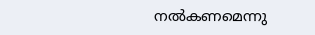നൽകണമെന്നു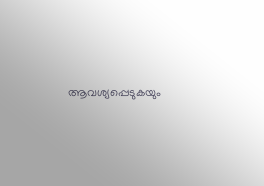ആവശ്യപ്പെടുകയും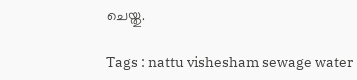ചെയ്തു.

Tags : nattu vishesham sewage water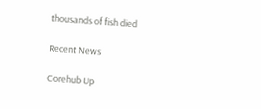thousands of fish died

Recent News

Corehub Up